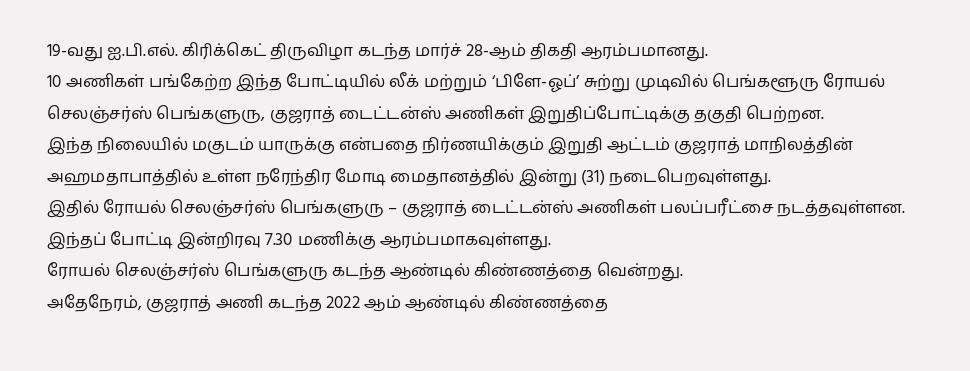19-வது ஐ.பி.எல். கிரிக்கெட் திருவிழா கடந்த மார்ச் 28-ஆம் திகதி ஆரம்பமானது.
10 அணிகள் பங்கேற்ற இந்த போட்டியில் லீக் மற்றும் ‘பிளே-ஓப்’ சுற்று முடிவில் பெங்களூரு ரோயல் செலஞ்சர்ஸ் பெங்களுரு, குஜராத் டைட்டன்ஸ் அணிகள் இறுதிப்போட்டிக்கு தகுதி பெற்றன.
இந்த நிலையில் மகுடம் யாருக்கு என்பதை நிர்ணயிக்கும் இறுதி ஆட்டம் குஜராத் மாநிலத்தின் அஹமதாபாத்தில் உள்ள நரேந்திர மோடி மைதானத்தில் இன்று (31) நடைபெறவுள்ளது.
இதில் ரோயல் செலஞ்சர்ஸ் பெங்களுரு – குஜராத் டைட்டன்ஸ் அணிகள் பலப்பரீட்சை நடத்தவுள்ளன.
இந்தப் போட்டி இன்றிரவு 7.30 மணிக்கு ஆரம்பமாகவுள்ளது.
ரோயல் செலஞ்சர்ஸ் பெங்களுரு கடந்த ஆண்டில் கிண்ணத்தை வென்றது.
அதேநேரம், குஜராத் அணி கடந்த 2022 ஆம் ஆண்டில் கிண்ணத்தை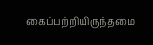கைப்பற்றியிருந்தமை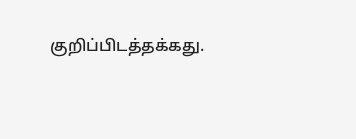குறிப்பிடத்தக்கது.